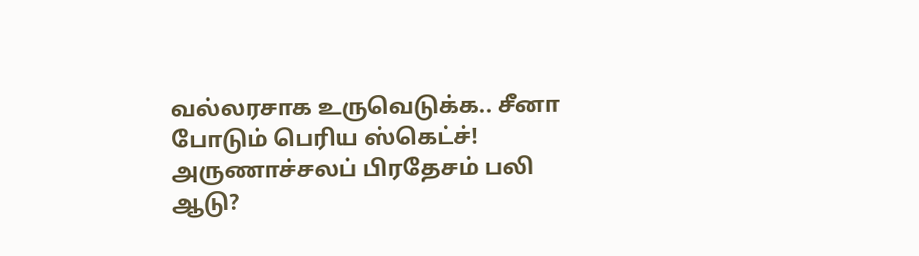வல்லரசாக உருவெடுக்க.. சீனா போடும் பெரிய ஸ்கெட்ச்! அருணாச்சலப் பிரதேசம் பலி ஆடு?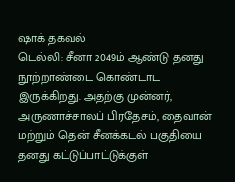ஷாக் தகவல்
டெல்லி: சீனா 2049ம் ஆண்டு தனது நூற்றாண்டை கொண்டாட இருக்கிறது. அதற்கு முன்னர், அருணாச்சாலப் பிரதேசம், தைவான் மற்றும் தென் சீனக்கடல் பகுதியை தனது கட்டுப்பாட்டுக்குள்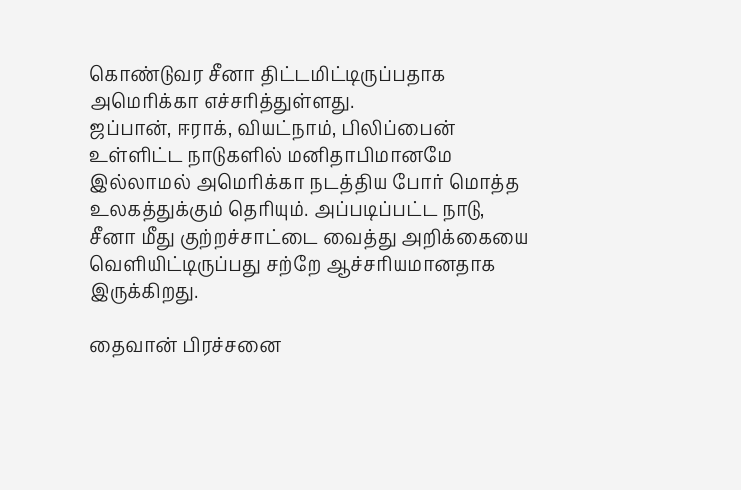கொண்டுவர சீனா திட்டமிட்டிருப்பதாக அமெரிக்கா எச்சரித்துள்ளது.
ஜப்பான், ஈராக், வியட்நாம், பிலிப்பைன் உள்ளிட்ட நாடுகளில் மனிதாபிமானமே இல்லாமல் அமெரிக்கா நடத்திய போர் மொத்த உலகத்துக்கும் தெரியும். அப்படிப்பட்ட நாடு, சீனா மீது குற்றச்சாட்டை வைத்து அறிக்கையை வெளியிட்டிருப்பது சற்றே ஆச்சரியமானதாக இருக்கிறது.

தைவான் பிரச்சனை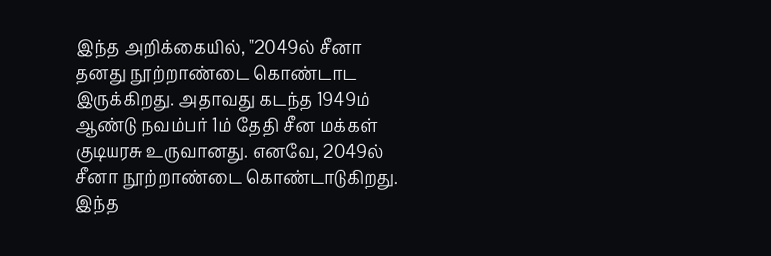இந்த அறிக்கையில், "2049ல் சீனா தனது நூற்றாண்டை கொண்டாட இருக்கிறது. அதாவது கடந்த 1949ம் ஆண்டு நவம்பர் 1ம் தேதி சீன மக்கள் குடியரசு உருவானது. எனவே, 2049ல் சீனா நூற்றாண்டை கொண்டாடுகிறது. இந்த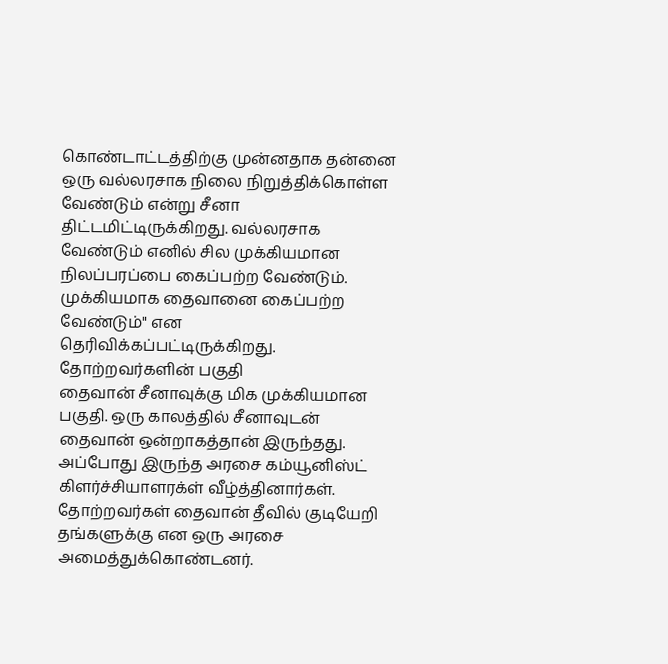கொண்டாட்டத்திற்கு முன்னதாக தன்னை ஒரு வல்லரசாக நிலை நிறுத்திக்கொள்ள வேண்டும் என்று சீனா திட்டமிட்டிருக்கிறது. வல்லரசாக வேண்டும் எனில் சில முக்கியமான நிலப்பரப்பை கைப்பற்ற வேண்டும். முக்கியமாக தைவானை கைப்பற்ற வேண்டும்" என தெரிவிக்கப்பட்டிருக்கிறது.
தோற்றவர்களின் பகுதி
தைவான் சீனாவுக்கு மிக முக்கியமான பகுதி. ஒரு காலத்தில் சீனாவுடன் தைவான் ஒன்றாகத்தான் இருந்தது. அப்போது இருந்த அரசை கம்யூனிஸ்ட் கிளர்ச்சியாளரக்ள் வீழ்த்தினார்கள். தோற்றவர்கள் தைவான் தீவில் குடியேறி தங்களுக்கு என ஒரு அரசை அமைத்துக்கொண்டனர்.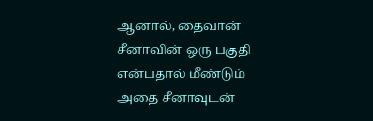ஆனால், தைவான் சீனாவின் ஒரு பகுதி என்பதால் மீண்டும் அதை சீனாவுடன்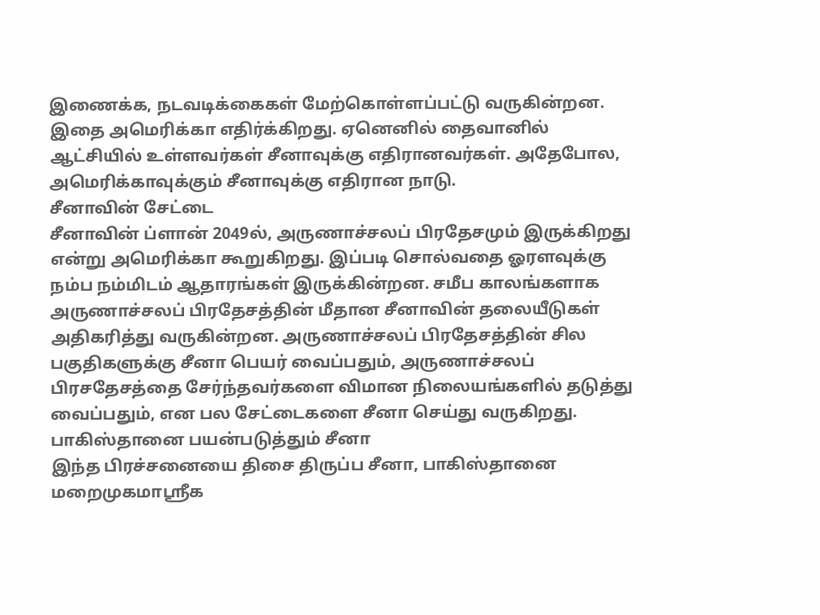இணைக்க, நடவடிக்கைகள் மேற்கொள்ளப்பட்டு வருகின்றன. இதை அமெரிக்கா எதிர்க்கிறது. ஏனெனில் தைவானில் ஆட்சியில் உள்ளவர்கள் சீனாவுக்கு எதிரானவர்கள். அதேபோல, அமெரிக்காவுக்கும் சீனாவுக்கு எதிரான நாடு.
சீனாவின் சேட்டை
சீனாவின் ப்ளான் 2049ல், அருணாச்சலப் பிரதேசமும் இருக்கிறது என்று அமெரிக்கா கூறுகிறது. இப்படி சொல்வதை ஓரளவுக்கு நம்ப நம்மிடம் ஆதாரங்கள் இருக்கின்றன. சமீப காலங்களாக அருணாச்சலப் பிரதேசத்தின் மீதான சீனாவின் தலையீடுகள் அதிகரித்து வருகின்றன. அருணாச்சலப் பிரதேசத்தின் சில பகுதிகளுக்கு சீனா பெயர் வைப்பதும், அருணாச்சலப் பிரசதேசத்தை சேர்ந்தவர்களை விமான நிலையங்களில் தடுத்து வைப்பதும், என பல சேட்டைகளை சீனா செய்து வருகிறது.
பாகிஸ்தானை பயன்படுத்தும் சீனா
இந்த பிரச்சனையை திசை திருப்ப சீனா, பாகிஸ்தானை மறைமுகமாஸ்ரீக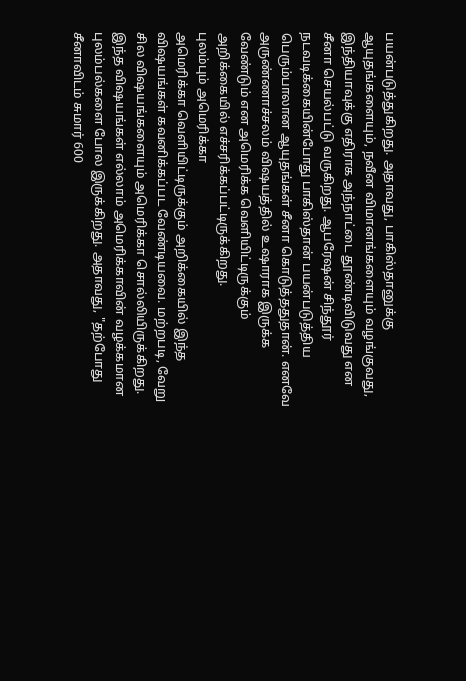பயன்படுத்துகிறது. அதாவது, பாகிஸ்தானுக்கு ஆயுதங்களையும், நவீன விமானங்களையும் வழங்குவது, இந்தியாவுக்கு எதிராக அந்நாட்டை தூண்டிவிடுவது என சீனா செயல்பட்டு வருகிறது. ஆபரேஷன் சிந்தூர் நடவடிக்கையின்போது பாகிஸ்தான் பயன்படுத்திய பெரும்பாலான ஆயுதங்கள் சீனா கொடுத்ததுதான். எனவே அருண்ணாச்சலம் விஷயத்தில் உஷாராக இருக்க வேண்டும் என அமெரிக்க வெளியிட்டிருக்கும் அறிக்கையில் எச்சரிக்கப்பட்டிருக்கிறது.
புலம்பும் அமெரிக்கா
அமெரிக்கா வெளியிட்டிருக்கும் அறிக்கையில் இந்த விஷயங்கள் கவனிக்கப்பட வேண்டியவை. மற்றபடி, வேறு சில விஷயங்களையும் அமெரிக்கா சொல்லியிருக்கிறது. இந்த விஷயங்கள் எல்லாம் அமெரிக்காவின் வழக்கமான புலம்பல்களை போல இருக்கிறது. அதாவது, "தற்போது சீனாவிடம் சுமார் 600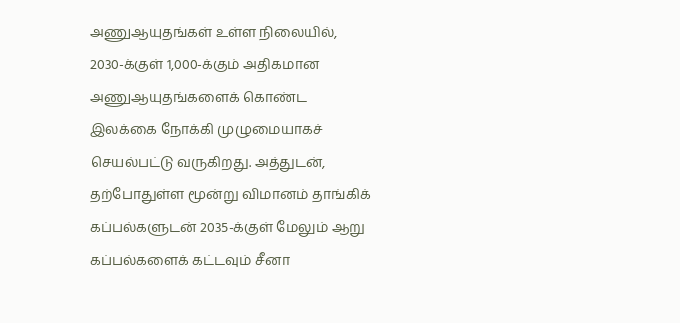அணுஆயுதங்கள் உள்ள நிலையில், 2030-க்குள் 1,000-க்கும் அதிகமான அணுஆயுதங்களைக் கொண்ட இலக்கை நோக்கி முழுமையாகச் செயல்பட்டு வருகிறது. அத்துடன், தற்போதுள்ள மூன்று விமானம் தாங்கிக் கப்பல்களுடன் 2035-க்குள் மேலும் ஆறு கப்பல்களைக் கட்டவும் சீனா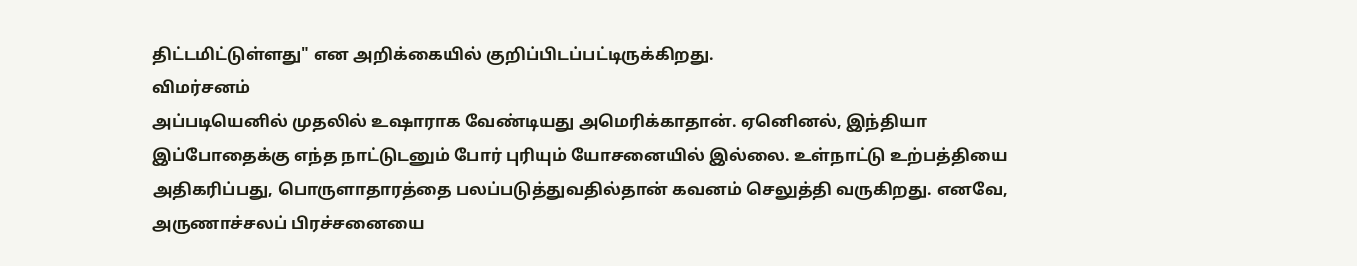திட்டமிட்டுள்ளது" என அறிக்கையில் குறிப்பிடப்பட்டிருக்கிறது.
விமர்சனம்
அப்படியெனில் முதலில் உஷாராக வேண்டியது அமெரிக்காதான். ஏனெினல், இந்தியா இப்போதைக்கு எந்த நாட்டுடனும் போர் புரியும் யோசனையில் இல்லை. உள்நாட்டு உற்பத்தியை அதிகரிப்பது, பொருளாதாரத்தை பலப்படுத்துவதில்தான் கவனம் செலுத்தி வருகிறது. எனவே, அருணாச்சலப் பிரச்சனையை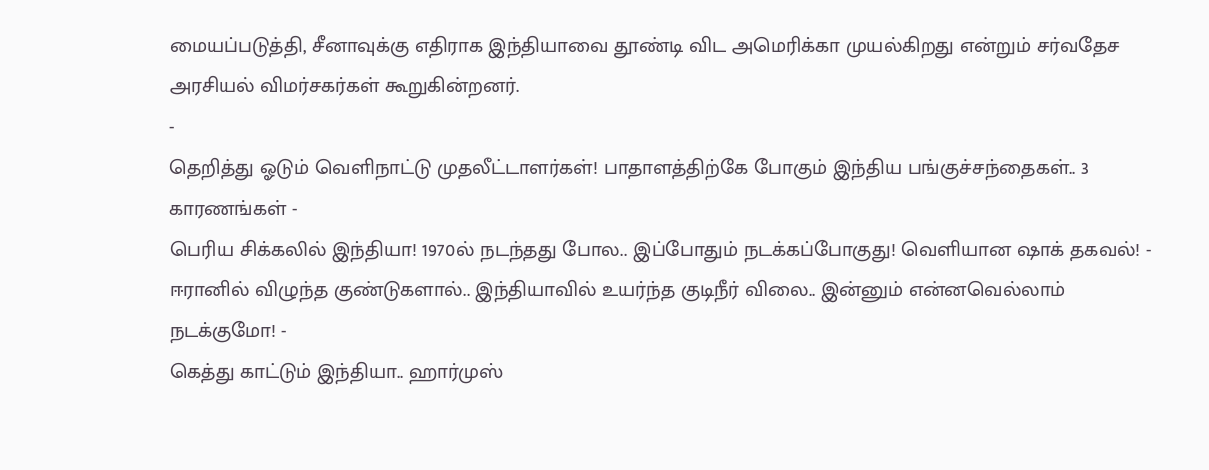மையப்படுத்தி, சீனாவுக்கு எதிராக இந்தியாவை தூண்டி விட அமெரிக்கா முயல்கிறது என்றும் சர்வதேச அரசியல் விமர்சகர்கள் கூறுகின்றனர்.
-
தெறித்து ஓடும் வெளிநாட்டு முதலீட்டாளர்கள்! பாதாளத்திற்கே போகும் இந்திய பங்குச்சந்தைகள்.. 3 காரணங்கள் -
பெரிய சிக்கலில் இந்தியா! 1970ல் நடந்தது போல.. இப்போதும் நடக்கப்போகுது! வெளியான ஷாக் தகவல்! -
ஈரானில் விழுந்த குண்டுகளால்.. இந்தியாவில் உயர்ந்த குடிநீர் விலை.. இன்னும் என்னவெல்லாம் நடக்குமோ! -
கெத்து காட்டும் இந்தியா.. ஹார்முஸ்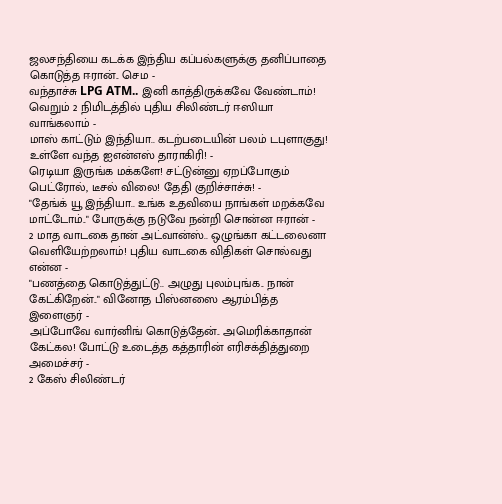ஜலசந்தியை கடக்க இந்திய கப்பல்களுக்கு தனிப்பாதை கொடுத்த ஈரான்.. செம -
வந்தாச்சு LPG ATM.. இனி காத்திருக்கவே வேண்டாம்! வெறும் 2 நிமிடத்தில் புதிய சிலிண்டர் ஈஸியா வாங்கலாம் -
மாஸ் காட்டும் இந்தியா.. கடற்படையின் பலம் டபுளாகுது! உள்ளே வந்த ஐஎன்எஸ் தாராகிரி! -
ரெடியா இருங்க மக்களே! சட்டுன்னு ஏறப்போகும் பெட்ரோல், டீசல் விலை! தேதி குறிச்சாச்சு! -
"தேங்க் யூ இந்தியா.. உங்க உதவியை நாங்கள் மறக்கவே மாட்டோம்.." போருக்கு நடுவே நன்றி சொன்ன ஈரான் -
2 மாத வாடகை தான் அட்வான்ஸ்.. ஒழுங்கா கட்டலைனா வெளியேற்றலாம்! புதிய வாடகை விதிகள் சொல்வது என்ன -
"பணத்தை கொடுத்துட்டு.. அழுது புலம்புங்க.. நான் கேட்கிறேன்.." வினோத பிஸ்னஸை ஆரம்பித்த இளைஞர் -
அப்போவே வார்னிங் கொடுத்தேன்.. அமெரிக்காதான் கேட்கல! போட்டு உடைத்த கத்தாரின் எரிசக்தித்துறை அமைச்சர் -
2 கேஸ் சிலிண்டர்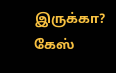இருக்கா? கேஸ்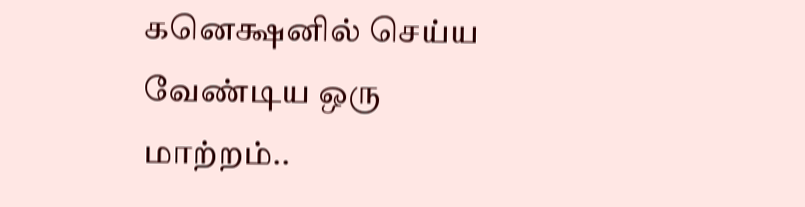கனெக்ஷனில் செய்ய வேண்டிய ஒரு மாற்றம்..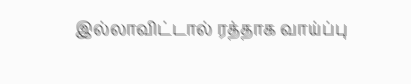இல்லாவிட்டால் ரத்தாக வாய்ப்பு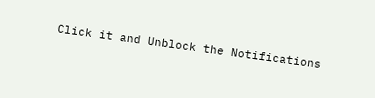Click it and Unblock the Notifications